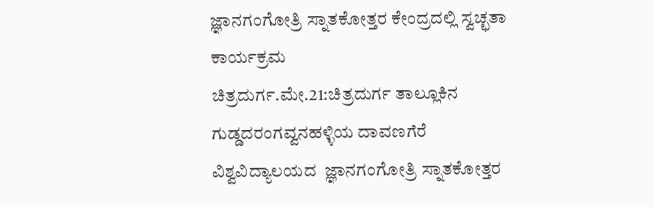ಜ್ಞಾನಗಂಗೋತ್ರಿ ಸ್ನಾತಕೋತ್ತರ ಕೇಂದ್ರದಲ್ಲಿ ಸ್ವಚ್ಛತಾ ಕಾರ್ಯಕ್ರಮ
ಚಿತ್ರದುರ್ಗ.ಮೇ.21:ಚಿತ್ರದುರ್ಗ ತಾಲ್ಲೂಕಿನ ಗುಡ್ಡದರಂಗವ್ವನಹಳ್ಳಿಯ ದಾವಣಗೆರೆ ವಿಶ್ವವಿದ್ಯಾಲಯದ  ಜ್ಞಾನಗಂಗೋತ್ರಿ ಸ್ನಾತಕೋತ್ತರ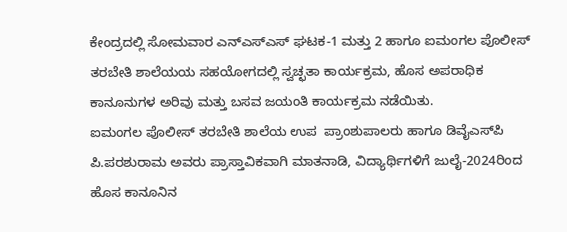ಕೇಂದ್ರದಲ್ಲಿ ಸೋಮವಾರ ಎನ್‍ಎಸ್‍ಎಸ್ ಘಟಕ-1 ಮತ್ತು 2 ಹಾಗೂ ಐಮಂಗಲ ಪೊಲೀಸ್ ತರಬೇತಿ ಶಾಲೆಯಯ ಸಹಯೋಗದಲ್ಲಿ ಸ್ವಚ್ಛತಾ ಕಾರ್ಯಕ್ರಮ, ಹೊಸ ಅಪರಾಧಿಕ ಕಾನೂನುಗಳ ಅರಿವು ಮತ್ತು ಬಸವ ಜಯಂತಿ ಕಾರ್ಯಕ್ರಮ ನಡೆಯಿತು.
ಐಮಂಗಲ ಪೊಲೀಸ್ ತರಬೇತಿ ಶಾಲೆಯ ಉಪ  ಪ್ರಾಂಶುಪಾಲರು ಹಾಗೂ ಡಿವೈಎಸ್‍ಪಿ ಪಿ.ಪರಶುರಾಮ ಅವರು ಪ್ರಾಸ್ತಾವಿಕವಾಗಿ ಮಾತನಾಡಿ, ವಿದ್ಯಾರ್ಥಿಗಳಿಗೆ ಜುಲೈ-2024ರಿಂದ ಹೊಸ ಕಾನೂನಿನ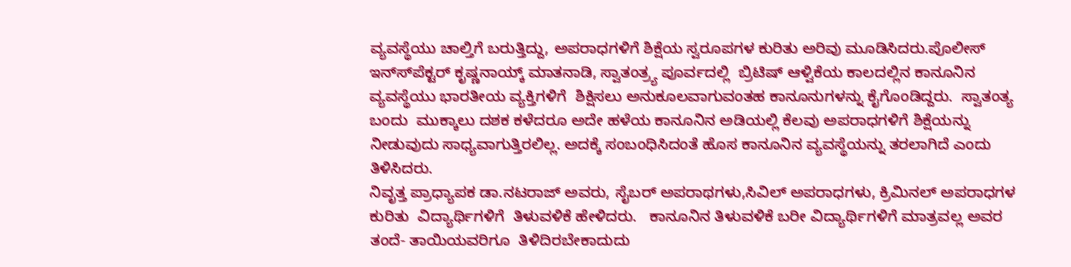ವ್ಯವಸ್ಥೆಯು ಚಾಲ್ತಿಗೆ ಬರುತ್ತಿದ್ದು, ಅಪರಾಧಗಳಿಗೆ ಶಿಕ್ಷೆಯ ಸ್ವರೂಪಗಳ ಕುರಿತು ಅರಿವು ಮೂಡಿಸಿದರು.ಪೊಲೀಸ್ ಇನ್ಸ್‍ಪೆಕ್ಟರ್ ಕೃಷ್ಣನಾಯ್ಕ್ ಮಾತನಾಡಿ, ಸ್ವಾತಂತ್ರ್ಯ ಪೂರ್ವದಲ್ಲಿ  ಬ್ರಿಟಿಷ್ ಆಳ್ವಿಕೆಯ ಕಾಲದಲ್ಲಿನ ಕಾನೂನಿನ ವ್ಯವಸ್ಥೆಯು ಭಾರತೀಯ ವ್ಯಕ್ತಿಗಳಿಗೆ  ಶಿಕ್ಷಿಸಲು ಅನುಕೂಲವಾಗುವಂತಹ ಕಾನೂನುಗಳನ್ನು ಕೈಗೊಂಡಿದ್ದರು.  ಸ್ವಾತಂತ್ಯ ಬಂದು  ಮುಕ್ಕಾಲು ದಶಕ ಕಳೆದರೂ ಅದೇ ಹಳೆಯ ಕಾನೂನಿನ ಅಡಿಯಲ್ಲಿ ಕೆಲವು ಅಪರಾಧಗಳಿಗೆ ಶಿಕ್ಷೆಯನ್ನು ನೀಡುವುದು ಸಾಧ್ಯವಾಗುತ್ತಿರಲಿಲ್ಲ. ಅದಕ್ಕೆ ಸಂಬಂಧಿಸಿದಂತೆ ಹೊಸ ಕಾನೂನಿನ ವ್ಯವಸ್ಥೆಯನ್ನು ತರಲಾಗಿದೆ ಎಂದು ತಿಳಿಸಿದರು.
ನಿವೃತ್ತ ಪ್ರಾಧ್ಯಾಪಕ ಡಾ.ನಟರಾಜ್ ಅವರು, ಸೈಬರ್ ಅಪರಾಥಗಳು,ಸಿವಿಲ್ ಅಪರಾಧಗಳು, ಕ್ರಿಮಿನಲ್ ಅಪರಾಧಗಳ ಕುರಿತು  ವಿದ್ಯಾರ್ಥಿಗಳಿಗೆ  ತಿಳುವಳಿಕೆ ಹೇಳಿದರು.   ಕಾನೂನಿನ ತಿಳುವಳಿಕೆ ಬರೀ ವಿದ್ಯಾರ್ಥಿಗಳಿಗೆ ಮಾತ್ರವಲ್ಲ ಅವರ ತಂದೆ- ತಾಯಿಯವರಿಗೂ  ತಿಳಿದಿರಬೇಕಾದುದು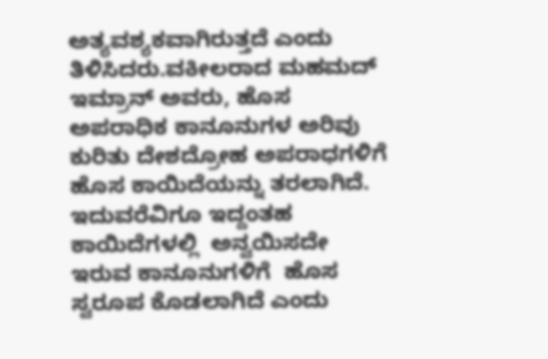ಅತ್ಯವಶ್ಯಕವಾಗಿರುತ್ತದೆ ಎಂದು ತಿಳಿಸಿದರು.ವಕೀಲರಾದ ಮಹಮದ್ ಇಮ್ರಾನ್ ಅವರು, ಹೊಸ ಅಪರಾಧಿಕ ಕಾನೂನುಗಳ ಅರಿವು ಕುರಿತು ದೇಶದ್ರೋಹ ಅಪರಾಧಗಳಿಗೆ ಹೊಸ ಕಾಯಿದೆಯನ್ನು ತರಲಾಗಿದೆ. ಇದುವರೆವಿಗೂ ಇದ್ದಂತಹ ಕಾಯಿದೆಗಳಲ್ಲಿ  ಅನ್ವಯಿಸದೇ ಇರುವ ಕಾನೂನುಗಳಿಗೆ  ಹೊಸ ಸ್ವರೂಪ ಕೊಡಲಾಗಿದೆ ಎಂದು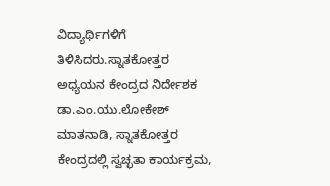ವಿದ್ಯಾರ್ಥಿಗಳಿಗೆ ತಿಳಿಸಿದರು.ಸ್ನಾತಕೋತ್ತರ ಅಧ್ಯಯನ ಕೇಂದ್ರದ ನಿರ್ದೇಶಕ ಡಾ.ಎಂ.ಯು.ಲೋಕೇಶ್ ಮಾತನಾಡಿ, ಸ್ನಾತಕೋತ್ತರ ಕೇಂದ್ರದಲ್ಲಿ ಸ್ವಚ್ಛತಾ ಕಾರ್ಯಕ್ರಮ,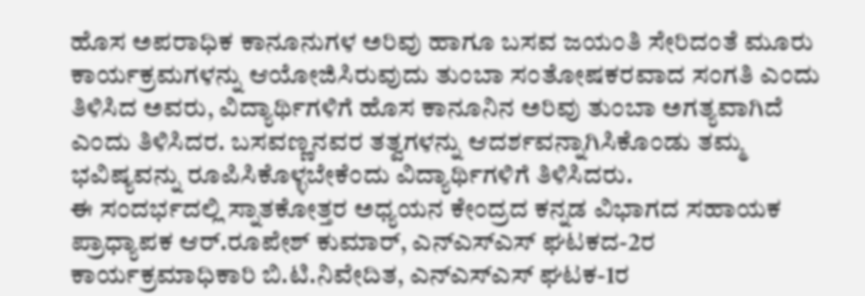ಹೊಸ ಅಪರಾಧಿಕ ಕಾನೂನುಗಳ ಅರಿವು ಹಾಗೂ ಬಸವ ಜಯಂತಿ ಸೇರಿದಂತೆ ಮೂರು ಕಾರ್ಯಕ್ರಮಗಳನ್ನು ಆಯೋಜಿಸಿರುವುದು ತುಂಬಾ ಸಂತೋಷಕರವಾದ ಸಂಗತಿ ಎಂದು ತಿಳಿಸಿದ ಅವರು, ವಿದ್ಯಾರ್ಥಿಗಳಿಗೆ ಹೊಸ ಕಾನೂನಿನ ಅರಿವು ತುಂಬಾ ಅಗತ್ಯವಾಗಿದೆ ಎಂದು ತಿಳಿಸಿದರ. ಬಸವಣ್ಣನವರ ತತ್ವಗಳನ್ನು ಆದರ್ಶವನ್ನಾಗಿಸಿಕೊಂಡು ತಮ್ಮ ಭವಿಷ್ಯವನ್ನು ರೂಪಿಸಿಕೊಳ್ಳಬೇಕೆಂದು ವಿದ್ಯಾರ್ಥಿಗಳಿಗೆ ತಿಳಿಸಿದರು.
ಈ ಸಂದರ್ಭದಲ್ಲಿ ಸ್ನಾತಕೋತ್ತರ ಅಧ್ಯಯನ ಕೇಂದ್ರದ ಕನ್ನಡ ವಿಭಾಗದ ಸಹಾಯಕ ಪ್ರಾಧ್ಯಾಪಕ ಆರ್.ರೂಪೇಶ್ ಕುಮಾರ್, ಎನ್‍ಎಸ್‍ಎಸ್ ಘಟಕದ-2ರ ಕಾರ್ಯಕ್ರಮಾಧಿಕಾರಿ ಬಿ.ಟಿ.ನಿವೇದಿತ, ಎನ್‍ಎಸ್‍ಎಸ್ ಘಟಕ-1ರ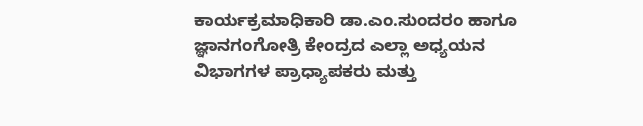ಕಾರ್ಯಕ್ರಮಾಧಿಕಾರಿ ಡಾ.ಎಂ.ಸುಂದರಂ ಹಾಗೂ  ಜ್ಞಾನಗಂಗೋತ್ರಿ ಕೇಂದ್ರದ ಎಲ್ಲಾ ಅಧ್ಯಯನ ವಿಭಾಗಗಳ ಪ್ರಾಧ್ಯಾಪಕರು ಮತ್ತು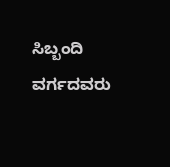ಸಿಬ್ಬಂದಿ ವರ್ಗದವರು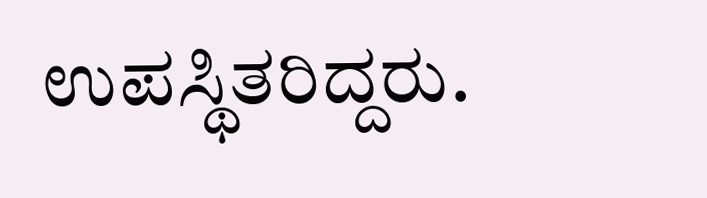ಉಪಸ್ಥಿತರಿದ್ದರು.